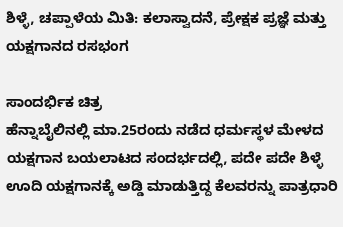ಶಿಳ್ಳೆ, ಚಪ್ಪಾಳೆಯ ಮಿತಿ: ಕಲಾಸ್ವಾದನೆ, ಪ್ರೇಕ್ಷಕ ಪ್ರಜ್ಞೆ ಮತ್ತು ಯಕ್ಷಗಾನದ ರಸಭಂಗ

ಸಾಂದರ್ಭಿಕ ಚಿತ್ರ
ಹೆನ್ನಾಬೈಲಿನಲ್ಲಿ ಮಾ.25ರಂದು ನಡೆದ ಧರ್ಮಸ್ಥಳ ಮೇಳದ ಯಕ್ಷಗಾನ ಬಯಲಾಟದ ಸಂದರ್ಭದಲ್ಲಿ, ಪದೇ ಪದೇ ಶಿಳ್ಳೆ ಊದಿ ಯಕ್ಷಗಾನಕ್ಕೆ ಅಡ್ಡಿ ಮಾಡುತ್ತಿದ್ದ ಕೆಲವರನ್ನು ಪಾತ್ರಧಾರಿ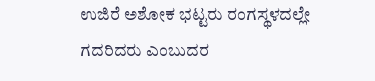ಉಜಿರೆ ಅಶೋಕ ಭಟ್ಟರು ರಂಗಸ್ಥಳದಲ್ಲೇ ಗದರಿದರು ಎಂಬುದರ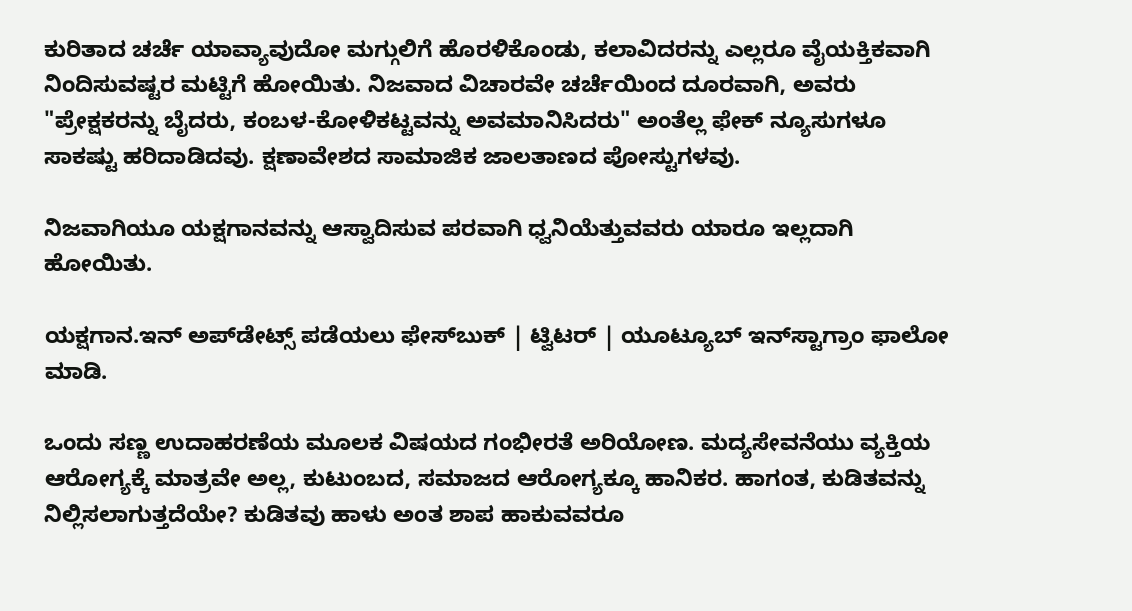ಕುರಿತಾದ ಚರ್ಚೆ ಯಾವ್ಯಾವುದೋ ಮಗ್ಗುಲಿಗೆ ಹೊರಳಿಕೊಂಡು, ಕಲಾವಿದರನ್ನು ಎಲ್ಲರೂ ವೈಯಕ್ತಿಕವಾಗಿ ನಿಂದಿಸುವಷ್ಟರ ಮಟ್ಟಿಗೆ ಹೋಯಿತು. ನಿಜವಾದ ವಿಚಾರವೇ ಚರ್ಚೆಯಿಂದ ದೂರವಾಗಿ, ಅವರು "ಪ್ರೇಕ್ಷಕರನ್ನು ಬೈದರು, ಕಂಬಳ-ಕೋಳಿಕಟ್ಟವನ್ನು ಅವಮಾನಿಸಿದರು" ಅಂತೆಲ್ಲ ಫೇಕ್ ನ್ಯೂಸುಗಳೂ ಸಾಕಷ್ಟು ಹರಿದಾಡಿದವು. ಕ್ಷಣಾವೇಶದ ಸಾಮಾಜಿಕ ಜಾಲತಾಣದ ಪೋಸ್ಟುಗಳವು.

ನಿಜವಾಗಿಯೂ ಯಕ್ಷಗಾನವನ್ನು ಆಸ್ವಾದಿಸುವ ಪರವಾಗಿ ಧ್ವನಿಯೆತ್ತುವವರು ಯಾರೂ ಇಲ್ಲದಾಗಿ ಹೋಯಿತು.

ಯಕ್ಷಗಾನ.ಇನ್ ಅಪ್‌ಡೇಟ್ಸ್ ಪಡೆಯಲು ಫೇಸ್‌ಬುಕ್ | ಟ್ವಿಟರ್ | ಯೂಟ್ಯೂಬ್ ಇನ್‌ಸ್ಟಾಗ್ರಾಂ ಫಾಲೋ ಮಾಡಿ.

ಒಂದು ಸಣ್ಣ ಉದಾಹರಣೆಯ ಮೂಲಕ ವಿಷಯದ ಗಂಭೀರತೆ ಅರಿಯೋಣ. ಮದ್ಯಸೇವನೆಯು ವ್ಯಕ್ತಿಯ ಆರೋಗ್ಯಕ್ಕೆ ಮಾತ್ರವೇ ಅಲ್ಲ, ಕುಟುಂಬದ, ಸಮಾಜದ ಆರೋಗ್ಯಕ್ಕೂ ಹಾನಿಕರ. ಹಾಗಂತ, ಕುಡಿತವನ್ನು ನಿಲ್ಲಿಸಲಾಗುತ್ತದೆಯೇ? ಕುಡಿತವು ಹಾಳು ಅಂತ ಶಾಪ ಹಾಕುವವರೂ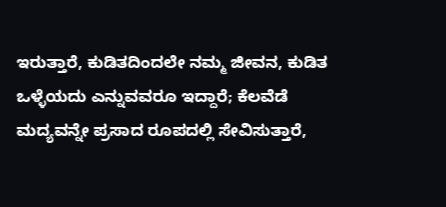ಇರುತ್ತಾರೆ, ಕುಡಿತದಿಂದಲೇ ನಮ್ಮ ಜೀವನ, ಕುಡಿತ ಒಳ್ಳೆಯದು ಎನ್ನುವವರೂ ಇದ್ದಾರೆ; ಕೆಲವೆಡೆ ಮದ್ಯವನ್ನೇ ಪ್ರಸಾದ ರೂಪದಲ್ಲಿ ಸೇವಿಸುತ್ತಾರೆ,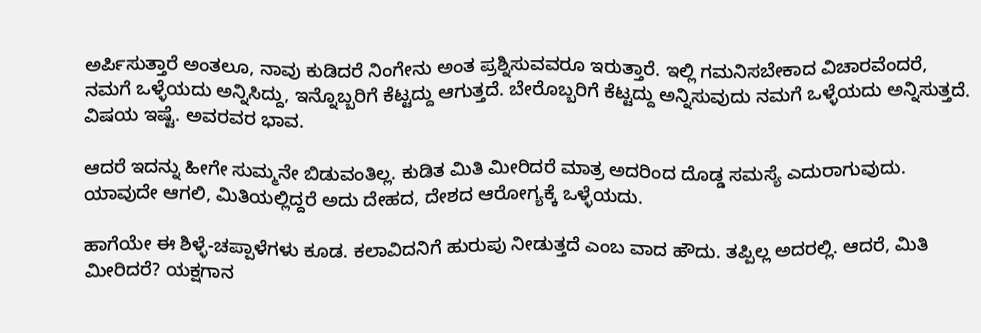ಅರ್ಪಿಸುತ್ತಾರೆ ಅಂತಲೂ, ನಾವು ಕುಡಿದರೆ ನಿಂಗೇನು ಅಂತ ಪ್ರಶ್ನಿಸುವವರೂ ಇರುತ್ತಾರೆ. ಇಲ್ಲಿ ಗಮನಿಸಬೇಕಾದ ವಿಚಾರವೆಂದರೆ, ನಮಗೆ ಒಳ್ಳೆಯದು ಅನ್ನಿಸಿದ್ದು, ಇನ್ನೊಬ್ಬರಿಗೆ ಕೆಟ್ಟದ್ದು ಆಗುತ್ತದೆ. ಬೇರೊಬ್ಬರಿಗೆ ಕೆಟ್ಟದ್ದು ಅನ್ನಿಸುವುದು ನಮಗೆ ಒಳ್ಳೆಯದು ಅನ್ನಿಸುತ್ತದೆ. ವಿಷಯ ಇಷ್ಟೆ. ಅವರವರ ಭಾವ.

ಆದರೆ ಇದನ್ನು ಹೀಗೇ ಸುಮ್ಮನೇ ಬಿಡುವಂತಿಲ್ಲ. ಕುಡಿತ ಮಿತಿ ಮೀರಿದರೆ ಮಾತ್ರ ಅದರಿಂದ ದೊಡ್ಡ ಸಮಸ್ಯೆ ಎದುರಾಗುವುದು. ಯಾವುದೇ ಆಗಲಿ, ಮಿತಿಯಲ್ಲಿದ್ದರೆ ಅದು ದೇಹದ, ದೇಶದ ಆರೋಗ್ಯಕ್ಕೆ ಒಳ್ಳೆಯದು.

ಹಾಗೆಯೇ ಈ ಶಿಳ್ಳೆ-ಚಪ್ಪಾಳೆಗಳು ಕೂಡ. ಕಲಾವಿದನಿಗೆ ಹುರುಪು ನೀಡುತ್ತದೆ ಎಂಬ ವಾದ ಹೌದು. ತಪ್ಪಿಲ್ಲ ಅದರಲ್ಲಿ. ಆದರೆ, ಮಿತಿ ಮೀರಿದರೆ? ಯಕ್ಷಗಾನ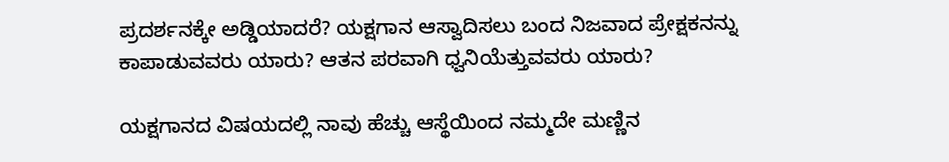ಪ್ರದರ್ಶನಕ್ಕೇ ಅಡ್ಡಿಯಾದರೆ? ಯಕ್ಷಗಾನ ಆಸ್ವಾದಿಸಲು ಬಂದ ನಿಜವಾದ ಪ್ರೇಕ್ಷಕನನ್ನು ಕಾಪಾಡುವವರು ಯಾರು? ಆತನ ಪರವಾಗಿ ಧ್ವನಿಯೆತ್ತುವವರು ಯಾರು?

ಯಕ್ಷಗಾನದ ವಿಷಯದಲ್ಲಿ ನಾವು ಹೆಚ್ಚು ಆಸ್ಥೆಯಿಂದ ನಮ್ಮದೇ ಮಣ್ಣಿನ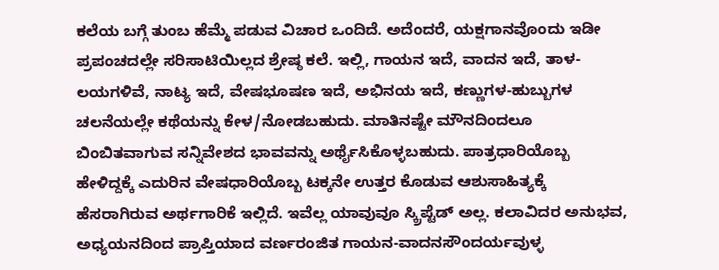ಕಲೆಯ ಬಗ್ಗೆ ತುಂಬ ಹೆಮ್ಮೆ ಪಡುವ ವಿಚಾರ ಒಂದಿದೆ. ಅದೆಂದರೆ, ಯಕ್ಷಗಾನವೊಂದು ಇಡೀ ಪ್ರಪಂಚದಲ್ಲೇ ಸರಿಸಾಟಿಯಿಲ್ಲದ ಶ್ರೇಷ್ಠ ಕಲೆ. ಇಲ್ಲಿ, ಗಾಯನ ಇದೆ, ವಾದನ ಇದೆ, ತಾಳ-ಲಯಗಳಿವೆ, ನಾಟ್ಯ ಇದೆ, ವೇಷಭೂಷಣ ಇದೆ, ಅಭಿನಯ ಇದೆ, ಕಣ್ಣುಗಳ-ಹುಬ್ಬುಗಳ ಚಲನೆಯಲ್ಲೇ ಕಥೆಯನ್ನು ಕೇಳ/ನೋಡಬಹುದು. ಮಾತಿನಷ್ಟೇ ಮೌನದಿಂದಲೂ ಬಿಂಬಿತವಾಗುವ ಸನ್ನಿವೇಶದ ಭಾವವನ್ನು ಅರ್ಥೈಸಿಕೊಳ್ಳಬಹುದು. ಪಾತ್ರಧಾರಿಯೊಬ್ಬ ಹೇಳಿದ್ದಕ್ಕೆ ಎದುರಿನ ವೇಷಧಾರಿಯೊಬ್ಬ ಟಕ್ಕನೇ ಉತ್ತರ ಕೊಡುವ ಆಶುಸಾಹಿತ್ಯಕ್ಕೆ ಹೆಸರಾಗಿರುವ ಅರ್ಥಗಾರಿಕೆ ಇಲ್ಲಿದೆ. ಇವೆಲ್ಲ ಯಾವುವೂ ಸ್ಕ್ರಿಪ್ಟೆಡ್ ಅಲ್ಲ. ಕಲಾವಿದರ ಅನುಭವ, ಅಧ್ಯಯನದಿಂದ ಪ್ರಾಪ್ತಿಯಾದ ವರ್ಣರಂಜಿತ ಗಾಯನ-ವಾದನಸೌಂದರ್ಯವುಳ್ಳ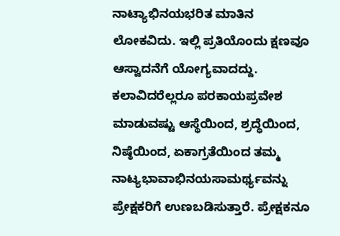ನಾಟ್ಯಾಭಿನಯಭರಿತ ಮಾತಿನ ಲೋಕವಿದು. ಇಲ್ಲಿ ಪ್ರತಿಯೊಂದು ಕ್ಷಣವೂ ಆಸ್ವಾದನೆಗೆ ಯೋಗ್ಯವಾದದ್ದು. ಕಲಾವಿದರೆಲ್ಲರೂ ಪರಕಾಯಪ್ರವೇಶ ಮಾಡುವಷ್ಟು ಆಸ್ಥೆಯಿಂದ, ಶ್ರದ್ಧೆಯಿಂದ, ನಿಷ್ಠೆಯಿಂದ, ಏಕಾಗ್ರತೆಯಿಂದ ತಮ್ಮ ನಾಟ್ಯಭಾವಾಭಿನಯಸಾಮರ್ಥ್ಯವನ್ನು ಪ್ರೇಕ್ಷಕರಿಗೆ ಉಣಬಡಿಸುತ್ತಾರೆ. ಪ್ರೇಕ್ಷಕನೂ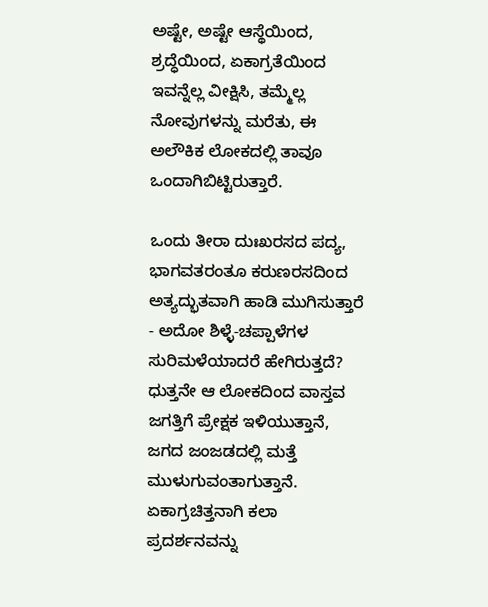ಅಷ್ಟೇ, ಅಷ್ಟೇ ಆಸ್ಥೆಯಿಂದ, ಶ್ರದ್ಧೆಯಿಂದ, ಏಕಾಗ್ರತೆಯಿಂದ ಇವನ್ನೆಲ್ಲ ವೀಕ್ಷಿಸಿ, ತಮ್ಮೆಲ್ಲ ನೋವುಗಳನ್ನು ಮರೆತು, ಈ ಅಲೌಕಿಕ ಲೋಕದಲ್ಲಿ ತಾವೂ ಒಂದಾಗಿಬಿಟ್ಟಿರುತ್ತಾರೆ.

ಒಂದು ತೀರಾ ದುಃಖರಸದ ಪದ್ಯ, ಭಾಗವತರಂತೂ ಕರುಣರಸದಿಂದ ಅತ್ಯದ್ಭುತವಾಗಿ ಹಾಡಿ ಮುಗಿಸುತ್ತಾರೆ - ಅದೋ ಶಿಳ್ಳೆ-ಚಪ್ಪಾಳೆಗಳ ಸುರಿಮಳೆಯಾದರೆ ಹೇಗಿರುತ್ತದೆ? ಧುತ್ತನೇ ಆ ಲೋಕದಿಂದ ವಾಸ್ತವ ಜಗತ್ತಿಗೆ ಪ್ರೇಕ್ಷಕ ಇಳಿಯುತ್ತಾನೆ, ಜಗದ ಜಂಜಡದಲ್ಲಿ ಮತ್ತೆ ಮುಳುಗುವಂತಾಗುತ್ತಾನೆ. ಏಕಾಗ್ರಚಿತ್ತನಾಗಿ ಕಲಾ ಪ್ರದರ್ಶನವನ್ನು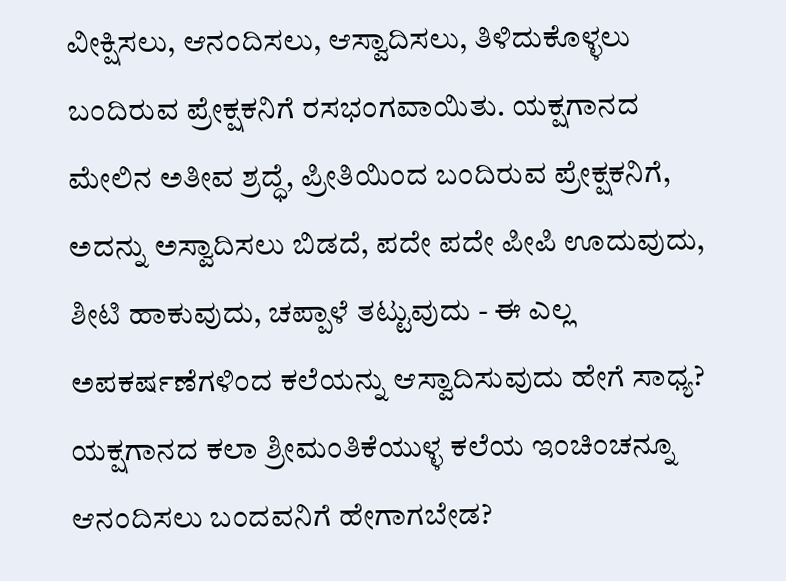ವೀಕ್ಷಿಸಲು, ಆನಂದಿಸಲು, ಆಸ್ವಾದಿಸಲು, ತಿಳಿದುಕೊಳ್ಳಲು ಬಂದಿರುವ ಪ್ರೇಕ್ಷಕನಿಗೆ ರಸಭಂಗವಾಯಿತು. ಯಕ್ಷಗಾನದ ಮೇಲಿನ ಅತೀವ ಶ್ರದ್ಧೆ, ಪ್ರೀತಿಯಿಂದ ಬಂದಿರುವ ಪ್ರೇಕ್ಷಕನಿಗೆ, ಅದನ್ನು ಅಸ್ವಾದಿಸಲು ಬಿಡದೆ, ಪದೇ ಪದೇ ಪೀಪಿ ಊದುವುದು, ಶೀಟಿ ಹಾಕುವುದು, ಚಪ್ಪಾಳೆ ತಟ್ಟುವುದು - ಈ ಎಲ್ಲ ಅಪಕರ್ಷಣೆಗಳಿಂದ ಕಲೆಯನ್ನು ಆಸ್ವಾದಿಸುವುದು ಹೇಗೆ ಸಾಧ್ಯ? ಯಕ್ಷಗಾನದ ಕಲಾ ಶ್ರೀಮಂತಿಕೆಯುಳ್ಳ ಕಲೆಯ ಇಂಚಿಂಚನ್ನೂ ಆನಂದಿಸಲು ಬಂದವನಿಗೆ ಹೇಗಾಗಬೇಡ?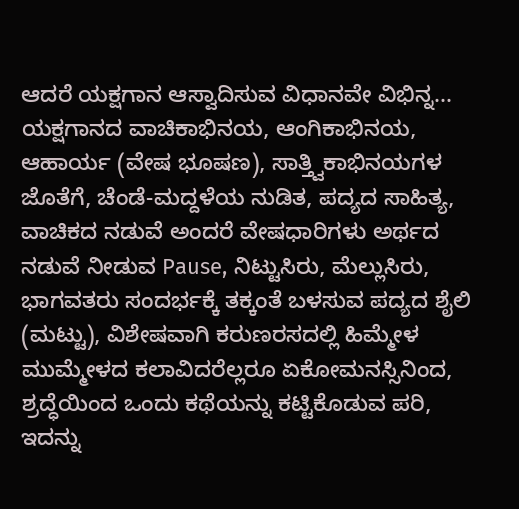ಆದರೆ ಯಕ್ಷಗಾನ ಆಸ್ವಾದಿಸುವ ವಿಧಾನವೇ ವಿಭಿನ್ನ...
ಯಕ್ಷಗಾನದ ವಾಚಿಕಾಭಿನಯ, ಆಂಗಿಕಾಭಿನಯ, ಆಹಾರ್ಯ (ವೇಷ ಭೂಷಣ), ಸಾತ್ತ್ವಿಕಾಭಿನಯಗಳ ಜೊತೆಗೆ, ಚೆಂಡೆ-ಮದ್ದಳೆಯ ನುಡಿತ, ಪದ್ಯದ ಸಾಹಿತ್ಯ, ವಾಚಿಕದ ನಡುವೆ ಅಂದರೆ ವೇಷಧಾರಿಗಳು ಅರ್ಥದ ನಡುವೆ ನೀಡುವ Pause, ನಿಟ್ಟುಸಿರು, ಮೆಲ್ಲುಸಿರು, ಭಾಗವತರು ಸಂದರ್ಭಕ್ಕೆ ತಕ್ಕಂತೆ ಬಳಸುವ ಪದ್ಯದ ಶೈಲಿ (ಮಟ್ಟು), ವಿಶೇಷವಾಗಿ ಕರುಣರಸದಲ್ಲಿ ಹಿಮ್ಮೇಳ ಮುಮ್ಮೇಳದ ಕಲಾವಿದರೆಲ್ಲರೂ ಏಕೋಮನಸ್ಸಿನಿಂದ, ಶ್ರದ್ಧೆಯಿಂದ ಒಂದು ಕಥೆಯನ್ನು ಕಟ್ಟಿಕೊಡುವ ಪರಿ, ಇದನ್ನು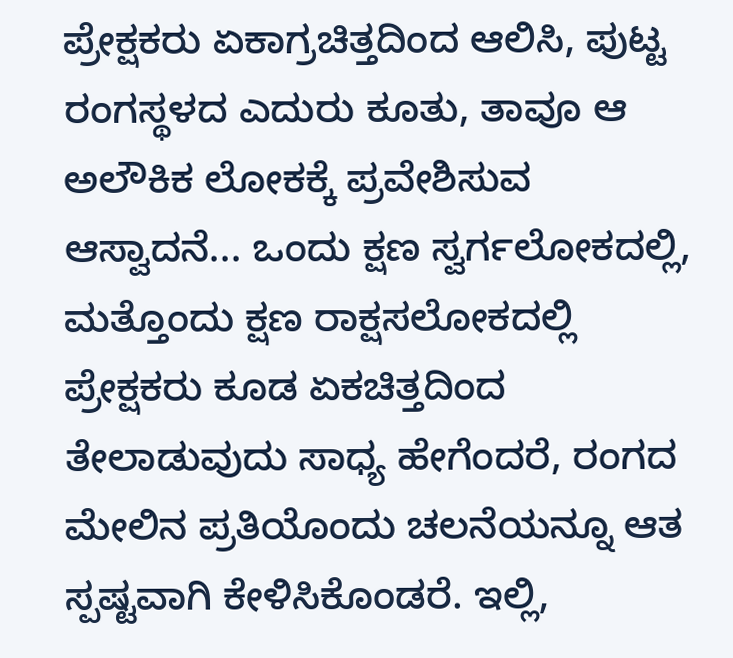ಪ್ರೇಕ್ಷಕರು ಏಕಾಗ್ರಚಿತ್ತದಿಂದ ಆಲಿಸಿ, ಪುಟ್ಟ ರಂಗಸ್ಥಳದ ಎದುರು ಕೂತು, ತಾವೂ ಆ ಅಲೌಕಿಕ ಲೋಕಕ್ಕೆ ಪ್ರವೇಶಿಸುವ ಆಸ್ವಾದನೆ... ಒಂದು ಕ್ಷಣ ಸ್ವರ್ಗಲೋಕದಲ್ಲಿ, ಮತ್ತೊಂದು ಕ್ಷಣ ರಾಕ್ಷಸಲೋಕದಲ್ಲಿ ಪ್ರೇಕ್ಷಕರು ಕೂಡ ಏಕಚಿತ್ತದಿಂದ ತೇಲಾಡುವುದು ಸಾಧ್ಯ ಹೇಗೆಂದರೆ, ರಂಗದ ಮೇಲಿನ ಪ್ರತಿಯೊಂದು ಚಲನೆಯನ್ನೂ ಆತ ಸ್ಪಷ್ಟವಾಗಿ ಕೇಳಿಸಿಕೊಂಡರೆ. ಇಲ್ಲಿ,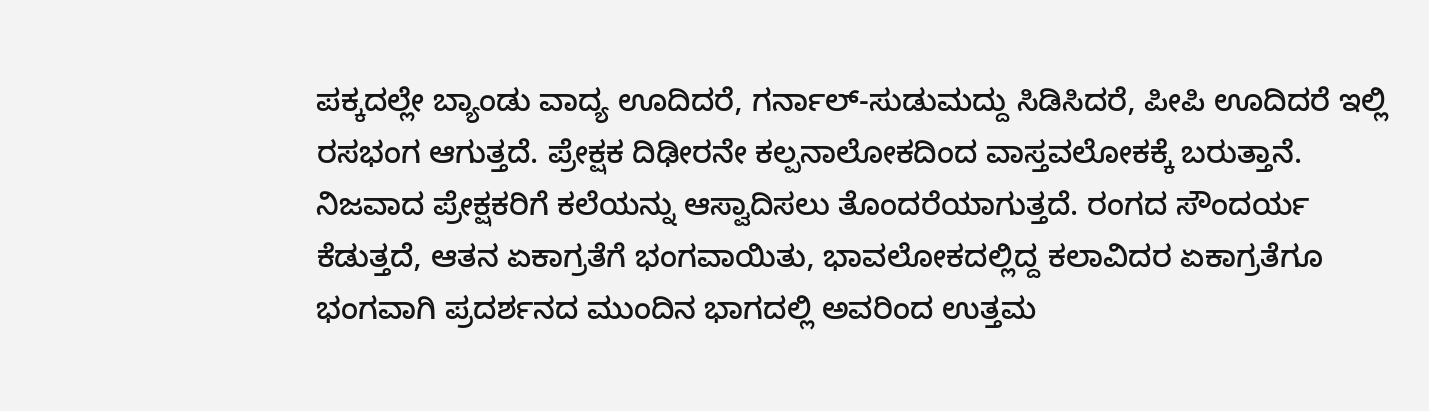ಪಕ್ಕದಲ್ಲೇ ಬ್ಯಾಂಡು ವಾದ್ಯ ಊದಿದರೆ, ಗರ್ನಾಲ್-ಸುಡುಮದ್ದು ಸಿಡಿಸಿದರೆ, ಪೀಪಿ ಊದಿದರೆ ಇಲ್ಲಿ ರಸಭಂಗ ಆಗುತ್ತದೆ. ಪ್ರೇಕ್ಷಕ ದಿಢೀರನೇ ಕಲ್ಪನಾಲೋಕದಿಂದ ವಾಸ್ತವಲೋಕಕ್ಕೆ ಬರುತ್ತಾನೆ. ನಿಜವಾದ ಪ್ರೇಕ್ಷಕರಿಗೆ ಕಲೆಯನ್ನು ಆಸ್ವಾದಿಸಲು ತೊಂದರೆಯಾಗುತ್ತದೆ. ರಂಗದ ಸೌಂದರ್ಯ ಕೆಡುತ್ತದೆ, ಆತನ ಏಕಾಗ್ರತೆಗೆ ಭಂಗವಾಯಿತು, ಭಾವಲೋಕದಲ್ಲಿದ್ದ ಕಲಾವಿದರ ಏಕಾಗ್ರತೆಗೂ ಭಂಗವಾಗಿ ಪ್ರದರ್ಶನದ ಮುಂದಿನ ಭಾಗದಲ್ಲಿ ಅವರಿಂದ ಉತ್ತಮ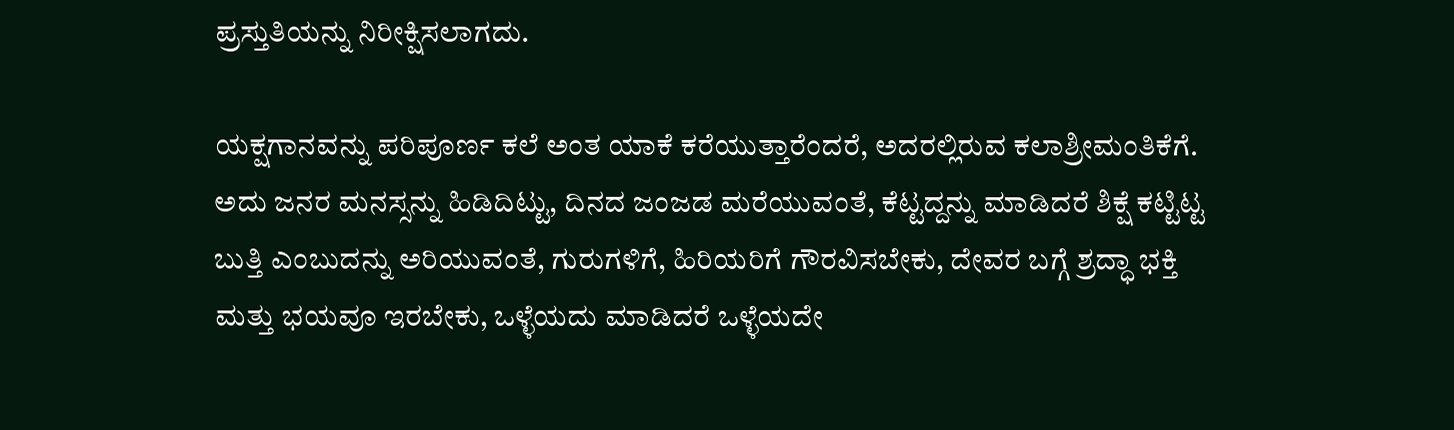ಪ್ರಸ್ತುತಿಯನ್ನು ನಿರೀಕ್ಷಿಸಲಾಗದು.

ಯಕ್ಷಗಾನವನ್ನು ಪರಿಪೂರ್ಣ ಕಲೆ ಅಂತ ಯಾಕೆ ಕರೆಯುತ್ತಾರೆಂದರೆ, ಅದರಲ್ಲಿರುವ ಕಲಾಶ್ರೀಮಂತಿಕೆಗೆ. ಅದು ಜನರ ಮನಸ್ಸನ್ನು ಹಿಡಿದಿಟ್ಟು, ದಿನದ ಜಂಜಡ ಮರೆಯುವಂತೆ, ಕೆಟ್ಟದ್ದನ್ನು ಮಾಡಿದರೆ ಶಿಕ್ಷೆ ಕಟ್ಟಿಟ್ಟ ಬುತ್ತಿ ಎಂಬುದನ್ನು ಅರಿಯುವಂತೆ, ಗುರುಗಳಿಗೆ, ಹಿರಿಯರಿಗೆ ಗೌರವಿಸಬೇಕು, ದೇವರ ಬಗ್ಗೆ ಶ್ರದ್ಧಾ ಭಕ್ತಿ ಮತ್ತು ಭಯವೂ ಇರಬೇಕು, ಒಳ್ಳೆಯದು ಮಾಡಿದರೆ ಒಳ್ಳೆಯದೇ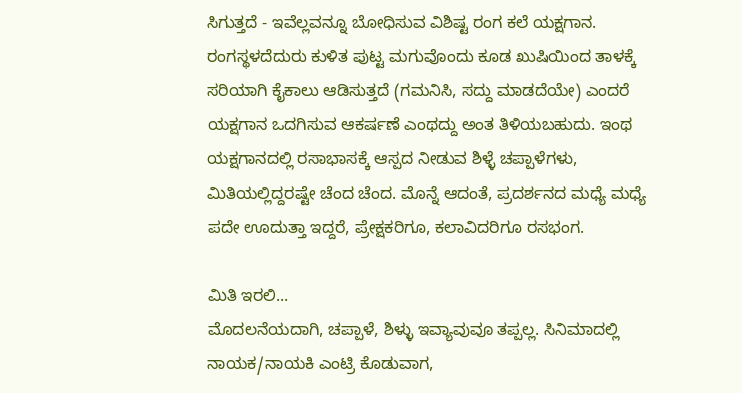ಸಿಗುತ್ತದೆ - ಇವೆಲ್ಲವನ್ನೂ ಬೋಧಿಸುವ ವಿಶಿಷ್ಟ ರಂಗ ಕಲೆ ಯಕ್ಷಗಾನ. ರಂಗಸ್ಥಳದೆದುರು ಕುಳಿತ ಪುಟ್ಟ ಮಗುವೊಂದು ಕೂಡ ಖುಷಿಯಿಂದ ತಾಳಕ್ಕೆ ಸರಿಯಾಗಿ ಕೈಕಾಲು ಆಡಿಸುತ್ತದೆ (ಗಮನಿಸಿ, ಸದ್ದು ಮಾಡದೆಯೇ) ಎಂದರೆ ಯಕ್ಷಗಾನ ಒದಗಿಸುವ ಆಕರ್ಷಣೆ ಎಂಥದ್ದು ಅಂತ ತಿಳಿಯಬಹುದು. ಇಂಥ ಯಕ್ಷಗಾನದಲ್ಲಿ ರಸಾಭಾಸಕ್ಕೆ ಆಸ್ಪದ ನೀಡುವ ಶಿಳ್ಳೆ ಚಪ್ಪಾಳೆಗಳು, ಮಿತಿಯಲ್ಲಿದ್ದರಷ್ಟೇ ಚೆಂದ ಚೆಂದ. ಮೊನ್ನೆ ಆದಂತೆ, ಪ್ರದರ್ಶನದ ಮಧ್ಯೆ ಮಧ್ಯೆ ಪದೇ ಊದುತ್ತಾ ಇದ್ದರೆ, ಪ್ರೇಕ್ಷಕರಿಗೂ, ಕಲಾವಿದರಿಗೂ ರಸಭಂಗ.

ಮಿತಿ ಇರಲಿ...
ಮೊದಲನೆಯದಾಗಿ, ಚಪ್ಪಾಳೆ, ಶಿಳ್ಳು ಇವ್ಯಾವುವೂ ತಪ್ಪಲ್ಲ. ಸಿನಿಮಾದಲ್ಲಿ ನಾಯಕ/ನಾಯಕಿ ಎಂಟ್ರಿ ಕೊಡುವಾಗ,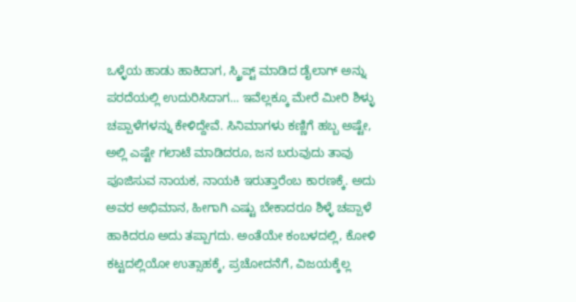ಒಳ್ಳೆಯ ಹಾಡು ಹಾಕಿದಾಗ, ಸ್ಕ್ರಿಪ್ಟ್ ಮಾಡಿದ ಡೈಲಾಗ್ ಅನ್ನು ಪರದೆಯಲ್ಲಿ ಉದುರಿಸಿದಾಗ... ಇವೆಲ್ಲಕ್ಕೂ ಮೇರೆ ಮೀರಿ ಶಿಳ್ಳು ಚಪ್ಪಾಳೆಗಳನ್ನು ಕೇಳಿದ್ದೇವೆ. ಸಿನಿಮಾಗಳು ಕಣ್ಣಿಗೆ ಹಬ್ಬ ಅಷ್ಟೇ, ಅಲ್ಲಿ ಎಷ್ಟೇ ಗಲಾಟೆ ಮಾಡಿದರೂ, ಜನ ಬರುವುದು ತಾವು ಪೂಜಿಸುವ ನಾಯಕ, ನಾಯಕಿ ಇರುತ್ತಾರೆಂಬ ಕಾರಣಕ್ಕೆ. ಅದು ಅವರ ಅಭಿಮಾನ, ಹೀಗಾಗಿ ಎಷ್ಟು ಬೇಕಾದರೂ ಶಿಳ್ಳೆ ಚಪ್ಪಾಳೆ ಹಾಕಿದರೂ ಅದು ತಪ್ಪಾಗದು. ಅಂತೆಯೇ ಕಂಬಳದಲ್ಲಿ, ಕೋಳಿ ಕಟ್ಟದಲ್ಲಿಯೋ ಉತ್ಸಾಹಕ್ಕೆ, ಪ್ರಚೋದನೆಗೆ, ವಿಜಯಕ್ಕೆಲ್ಲ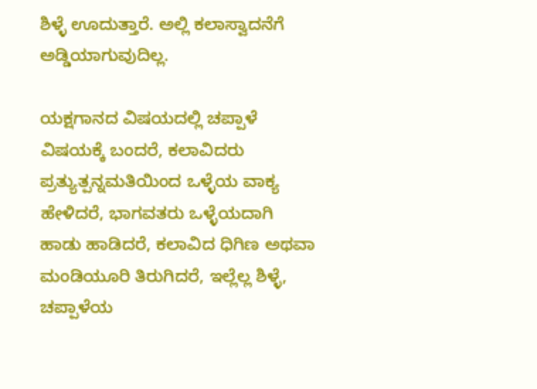ಶಿಳ್ಳೆ ಊದುತ್ತಾರೆ. ಅಲ್ಲಿ ಕಲಾಸ್ವಾದನೆಗೆ ಅಡ್ಡಿಯಾಗುವುದಿಲ್ಲ.

ಯಕ್ಷಗಾನದ ವಿಷಯದಲ್ಲಿ ಚಪ್ಪಾಳೆ ವಿಷಯಕ್ಕೆ ಬಂದರೆ, ಕಲಾವಿದರು ಪ್ರತ್ಯುತ್ಪನ್ನಮತಿಯಿಂದ ಒಳ್ಳೆಯ ವಾಕ್ಯ ಹೇಳಿದರೆ, ಭಾಗವತರು ಒಳ್ಳೆಯದಾಗಿ ಹಾಡು ಹಾಡಿದರೆ, ಕಲಾವಿದ ಧಿಗಿಣ ಅಥವಾ ಮಂಡಿಯೂರಿ ತಿರುಗಿದರೆ, ಇಲ್ಲೆಲ್ಲ ಶಿಳ್ಳೆ, ಚಪ್ಪಾಳೆಯ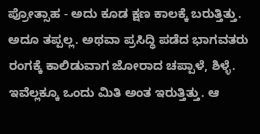ಪ್ರೋತ್ಸಾಹ - ಅದು ಕೂಡ ಕ್ಷಣ ಕಾಲಕ್ಕೆ ಬರುತ್ತಿತ್ತು. ಅದೂ ತಪ್ಪಲ್ಲ. ಅಥವಾ ಪ್ರಸಿದ್ಧಿ ಪಡೆದ ಭಾಗವತರು ರಂಗಕ್ಕೆ ಕಾಲಿಡುವಾಗ ಜೋರಾದ ಚಪ್ಪಾಳೆ, ಶಿಳ್ಳೆ. ಇವೆಲ್ಲಕ್ಕೂ ಒಂದು ಮಿತಿ ಅಂತ ಇರುತ್ತಿತ್ತು. ಆ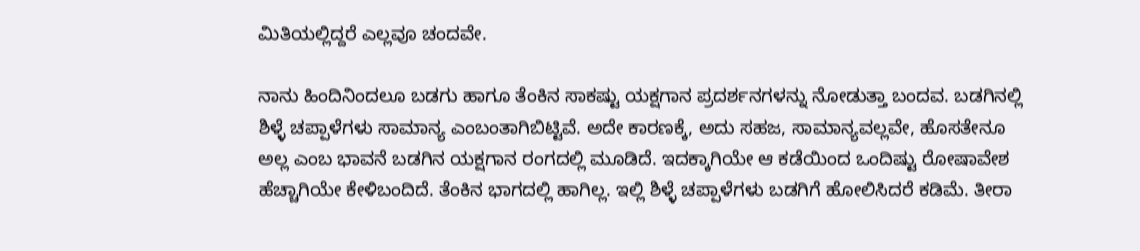ಮಿತಿಯಲ್ಲಿದ್ದರೆ ಎಲ್ಲವೂ ಚಂದವೇ.

ನಾನು ಹಿಂದಿನಿಂದಲೂ ಬಡಗು ಹಾಗೂ ತೆಂಕಿನ ಸಾಕಷ್ಟು ಯಕ್ಷಗಾನ ಪ್ರದರ್ಶನಗಳನ್ನು ನೋಡುತ್ತಾ ಬಂದವ. ಬಡಗಿನಲ್ಲಿ ಶಿಳ್ಳೆ ಚಪ್ಪಾಳೆಗಳು ಸಾಮಾನ್ಯ ಎಂಬಂತಾಗಿಬಿಟ್ಟಿವೆ. ಅದೇ ಕಾರಣಕ್ಕೆ, ಅದು ಸಹಜ, ಸಾಮಾನ್ಯವಲ್ಲವೇ, ಹೊಸತೇನೂ ಅಲ್ಲ ಎಂಬ ಭಾವನೆ ಬಡಗಿನ ಯಕ್ಷಗಾನ ರಂಗದಲ್ಲಿ ಮೂಡಿದೆ. ಇದಕ್ಕಾಗಿಯೇ ಆ ಕಡೆಯಿಂದ ಒಂದಿಷ್ಟು ರೋಷಾವೇಶ ಹೆಚ್ಚಾಗಿಯೇ ಕೇಳಿಬಂದಿದೆ. ತೆಂಕಿನ ಭಾಗದಲ್ಲಿ ಹಾಗಿಲ್ಲ. ಇಲ್ಲಿ ಶಿಳ್ಳೆ ಚಪ್ಪಾಳೆಗಳು ಬಡಗಿಗೆ ಹೋಲಿಸಿದರೆ ಕಡಿಮೆ. ತೀರಾ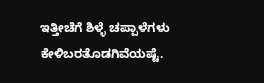ಇತ್ತೀಚೆಗೆ ಶಿಳ್ಳೆ ಚಪ್ಪಾಳೆಗಳು ಕೇಳಿಬರತೊಡಗಿವೆಯಷ್ಟೆ.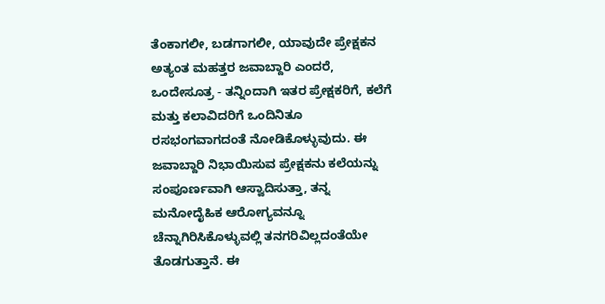ತೆಂಕಾಗಲೀ, ಬಡಗಾಗಲೀ, ಯಾವುದೇ ಪ್ರೇಕ್ಷಕನ ಅತ್ಯಂತ ಮಹತ್ತರ ಜವಾಬ್ದಾರಿ ಎಂದರೆ, ಒಂದೇಸೂತ್ರ - ತನ್ನಿಂದಾಗಿ ಇತರ ಪ್ರೇಕ್ಷಕರಿಗೆ, ಕಲೆಗೆ ಮತ್ತು ಕಲಾವಿದರಿಗೆ ಒಂದಿನಿತೂ ರಸಭಂಗವಾಗದಂತೆ ನೋಡಿಕೊಳ್ಳುವುದು. ಈ ಜವಾಬ್ದಾರಿ ನಿಭಾಯಿಸುವ ಪ್ರೇಕ್ಷಕನು ಕಲೆಯನ್ನು ಸಂಪೂರ್ಣವಾಗಿ ಆಸ್ವಾದಿಸುತ್ತಾ, ತನ್ನ ಮನೋದೈಹಿಕ ಆರೋಗ್ಯವನ್ನೂ ಚೆನ್ನಾಗಿರಿಸಿಕೊಳ್ಳುವಲ್ಲಿ ತನಗರಿವಿಲ್ಲದಂತೆಯೇ ತೊಡಗುತ್ತಾನೆ. ಈ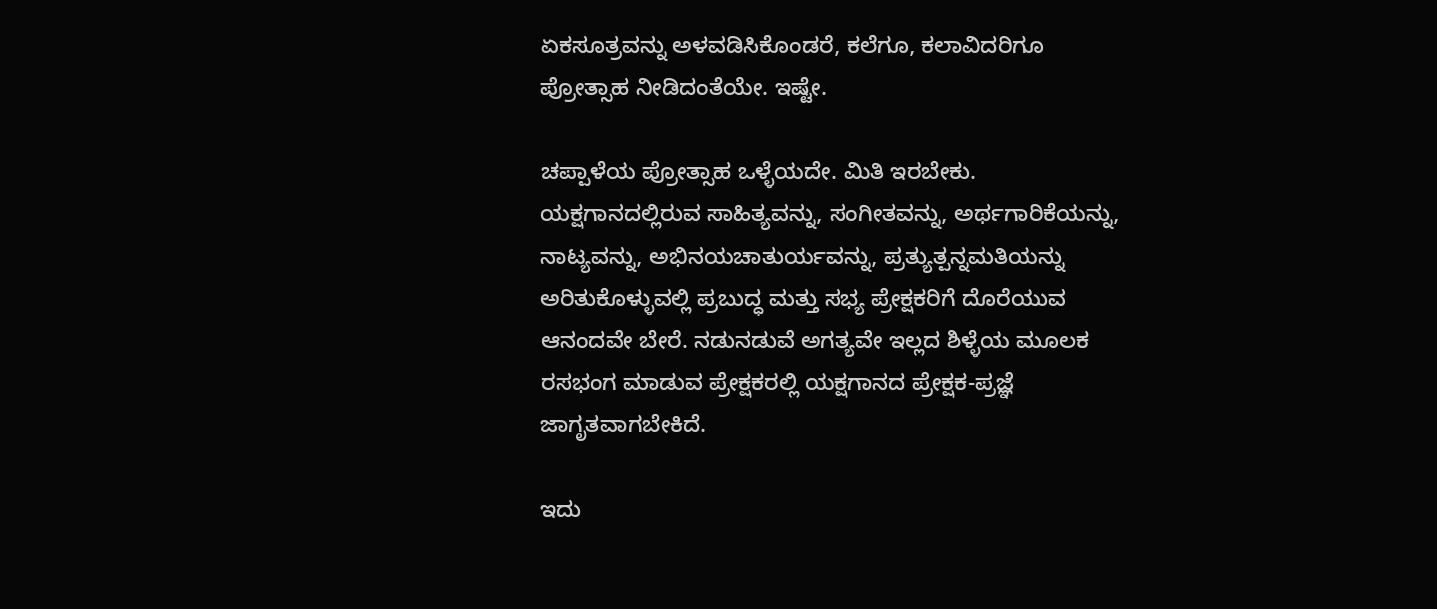ಏಕಸೂತ್ರವನ್ನು ಅಳವಡಿಸಿಕೊಂಡರೆ, ಕಲೆಗೂ, ಕಲಾವಿದರಿಗೂ ಪ್ರೋತ್ಸಾಹ ನೀಡಿದಂತೆಯೇ. ಇಷ್ಟೇ.

ಚಪ್ಪಾಳೆಯ ಪ್ರೋತ್ಸಾಹ ಒಳ್ಳೆಯದೇ. ಮಿತಿ ಇರಬೇಕು. ಯಕ್ಷಗಾನದಲ್ಲಿರುವ ಸಾಹಿತ್ಯವನ್ನು, ಸಂಗೀತವನ್ನು, ಅರ್ಥಗಾರಿಕೆಯನ್ನು, ನಾಟ್ಯವನ್ನು, ಅಭಿನಯಚಾತುರ್ಯವನ್ನು, ಪ್ರತ್ಯುತ್ಪನ್ನಮತಿಯನ್ನು ಅರಿತುಕೊಳ್ಳುವಲ್ಲಿ ಪ್ರಬುದ್ಧ ಮತ್ತು ಸಭ್ಯ ಪ್ರೇಕ್ಷಕರಿಗೆ ದೊರೆಯುವ ಆನಂದವೇ ಬೇರೆ. ನಡುನಡುವೆ ಅಗತ್ಯವೇ ಇಲ್ಲದ ಶಿಳ್ಳೆಯ ಮೂಲಕ ರಸಭಂಗ ಮಾಡುವ ಪ್ರೇಕ್ಷಕರಲ್ಲಿ ಯಕ್ಷಗಾನದ ಪ್ರೇಕ್ಷಕ-ಪ್ರಜ್ಞೆ ಜಾಗೃತವಾಗಬೇಕಿದೆ.

ಇದು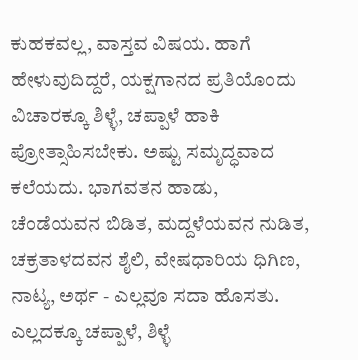ಕುಹಕವಲ್ಲ, ವಾಸ್ತವ ವಿಷಯ. ಹಾಗೆ ಹೇಳುವುದಿದ್ದರೆ, ಯಕ್ಷಗಾನದ ಪ್ರತಿಯೊಂದು ವಿಚಾರಕ್ಕೂ ಶಿಳ್ಳೆ, ಚಪ್ಪಾಳೆ ಹಾಕಿ ಪ್ರೋತ್ಸಾಹಿಸಬೇಕು. ಅಷ್ಟು ಸಮೃದ್ಧವಾದ ಕಲೆಯದು. ಭಾಗವತನ ಹಾಡು, ಚೆಂಡೆಯವನ ಬಿಡಿತ, ಮದ್ದಳೆಯವನ ನುಡಿತ, ಚಕ್ರತಾಳದವನ ಶೈಲಿ, ವೇಷಧಾರಿಯ ಧಿಗಿಣ, ನಾಟ್ಯ, ಅರ್ಥ - ಎಲ್ಲವೂ ಸದಾ ಹೊಸತು. ಎಲ್ಲದಕ್ಕೂ ಚಪ್ಪಾಳೆ, ಶಿಳ್ಳೆ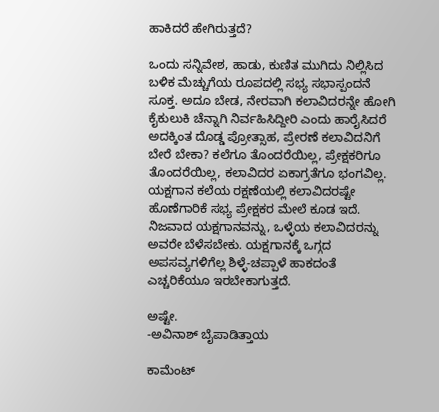ಹಾಕಿದರೆ ಹೇಗಿರುತ್ತದೆ?

ಒಂದು ಸನ್ನಿವೇಶ, ಹಾಡು, ಕುಣಿತ ಮುಗಿದು ನಿಲ್ಲಿಸಿದ ಬಳಿಕ ಮೆಚ್ಚುಗೆಯ ರೂಪದಲ್ಲಿ ಸಭ್ಯ ಸಭಾಸ್ಪಂದನೆ ಸೂಕ್ತ. ಅದೂ ಬೇಡ, ನೇರವಾಗಿ ಕಲಾವಿದರನ್ನೇ ಹೋಗಿ ಕೈಕುಲುಕಿ ಚೆನ್ನಾಗಿ ನಿರ್ವಹಿಸಿದ್ದೀರಿ ಎಂದು ಹಾರೈಸಿದರೆ ಅದಕ್ಕಿಂತ ದೊಡ್ಡ ಪ್ರೋತ್ಸಾಹ, ಪ್ರೇರಣೆ ಕಲಾವಿದನಿಗೆ ಬೇರೆ ಬೇಕಾ? ಕಲೆಗೂ ತೊಂದರೆಯಿಲ್ಲ, ಪ್ರೇಕ್ಷಕರಿಗೂ ತೊಂದರೆಯಿಲ್ಲ, ಕಲಾವಿದರ ಏಕಾಗ್ರತೆಗೂ ಭಂಗವಿಲ್ಲ. ಯಕ್ಷಗಾನ ಕಲೆಯ ರಕ್ಷಣೆಯಲ್ಲಿ ಕಲಾವಿದರಷ್ಟೇ ಹೊಣೆಗಾರಿಕೆ ಸಭ್ಯ ಪ್ರೇಕ್ಷಕರ ಮೇಲೆ ಕೂಡ ಇದೆ. ನಿಜವಾದ ಯಕ್ಷಗಾನವನ್ನು, ಒಳ್ಳೆಯ ಕಲಾವಿದರನ್ನು ಅವರೇ ಬೆಳೆಸಬೇಕು. ಯಕ್ಷಗಾನಕ್ಕೆ ಒಗ್ಗದ ಅಪಸವ್ಯಗಳಿಗೆಲ್ಲ ಶಿಳ್ಳೆ-ಚಪ್ಪಾಳೆ ಹಾಕದಂತೆ ಎಚ್ಚರಿಕೆಯೂ ಇರಬೇಕಾಗುತ್ತದೆ.

ಅಷ್ಟೇ.
-ಅವಿನಾಶ್ ಬೈಪಾಡಿತ್ತಾಯ

ಕಾಮೆಂಟ್‌‌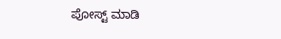ಪೋಸ್ಟ್‌ ಮಾಡಿ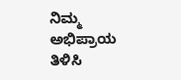ನಿಮ್ಮ ಅಭಿಪ್ರಾಯ ತಿಳಿಸಿ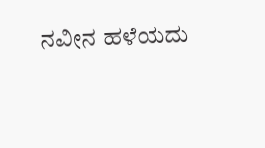ನವೀನ ಹಳೆಯದು